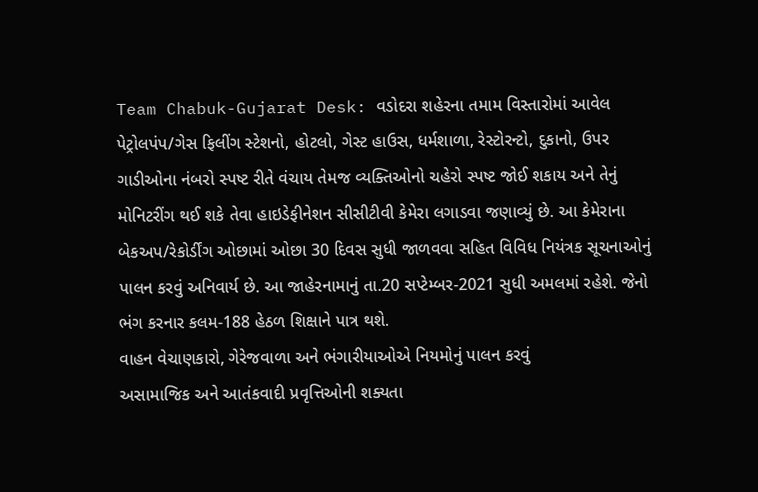Team Chabuk-Gujarat Desk: વડોદરા શહેરના તમામ વિસ્તારોમાં આવેલ પેટ્રોલપંપ/ગેસ ફિલીંગ સ્ટેશનો, હોટલો, ગેસ્ટ હાઉસ, ધર્મશાળા, રેસ્ટોરન્ટો, દુકાનો, ઉપર ગાડીઓના નંબરો સ્પષ્ટ રીતે વંચાય તેમજ વ્યક્તિઓનો ચહેરો સ્પષ્ટ જોઈ શકાય અને તેનું મોનિટરીંગ થઈ શકે તેવા હાઇડેફીનેશન સીસીટીવી કેમેરા લગાડવા જણાવ્યું છે. આ કેમેરાના બેકઅપ/રેકોર્ડીંગ ઓછામાં ઓછા 30 દિવસ સુધી જાળવવા સહિત વિવિધ નિયંત્રક સૂચનાઓનું પાલન કરવું અનિવાર્ય છે. આ જાહેરનામાનું તા.20 સપ્ટેમ્બર-2021 સુધી અમલમાં રહેશે. જેનો ભંગ કરનાર કલમ-188 હેઠળ શિક્ષાને પાત્ર થશે.
વાહન વેચાણકારો, ગેરેજવાળા અને ભંગારીયાઓએ નિયમોનું પાલન કરવું
અસામાજિક અને આતંકવાદી પ્રવૃત્તિઓની શક્યતા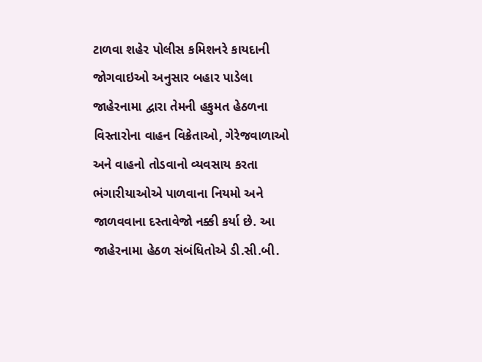ટાળવા શહેર પોલીસ કમિશનરે કાયદાની જોગવાઇઓ અનુસાર બહાર પાડેલા જાહેરનામા દ્વારા તેમની હકુમત હેઠળના વિસ્તારોના વાહન વિક્રેતાઓ, ગેરેજવાળાઓ અને વાહનો તોડવાનો વ્યવસાય કરતા ભંગારીયાઓએ પાળવાના નિયમો અને જાળવવાના દસ્તાવેજો નક્કી કર્યા છે. આ જાહેરનામા હેઠળ સંબંધિતોએ ડી.સી.બી.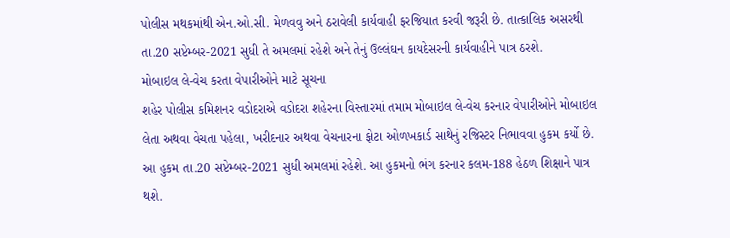પોલીસ મથકમાંથી એન.ઓ.સી. મેળવવુ અને ઠરાવેલી કાર્યવાહી ફરજિયાત કરવી જરૂરી છે. તાત્કાલિક અસરથી તા.20 સપ્ટેમ્બર-2021 સુધી તે અમલમાં રહેશે અને તેનું ઉલ્લંઘન કાયદેસરની કાર્યવાહીને પાત્ર ઠરશે.
મોબાઇલ લે-વેચ કરતા વેપારીઓને માટે સૂચના
શહેર પોલીસ કમિશનર વડોદરાએ વડોદરા શહેરના વિસ્તારમાં તમામ મોબાઇલ લે-વેચ કરનાર વેપારીઓને મોબાઇલ લેતા અથવા વેચતા પહેલા, ખરીદનાર અથવા વેચનારના ફોટા ઓળખકાર્ડ સાથેનું રજિસ્ટર નિભાવવા હુકમ કર્યો છે. આ હુકમ તા.20 સપ્ટેમ્બર-2021 સુધી અમલમાં રહેશે. આ હુકમનો ભંગ કરનાર કલમ-188 હેઠળ શિક્ષાને પાત્ર થશે.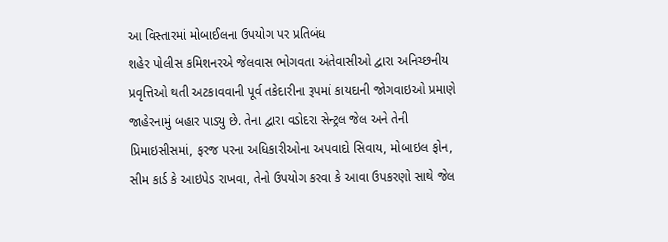આ વિસ્તારમાં મોબાઈલના ઉપયોગ પર પ્રતિબંધ
શહેર પોલીસ કમિશનરએ જેલવાસ ભોગવતા અંતેવાસીઓ દ્વારા અનિચ્છનીય પ્રવૃત્તિઓ થતી અટકાવવાની પૂર્વ તકેદારીના રૂપમાં કાયદાની જોગવાઇઓ પ્રમાણે જાહેરનામું બહાર પાડ્યુ છે. તેના દ્વારા વડોદરા સેન્ટ્રલ જેલ અને તેની પ્રિમાઇસીસમાં, ફરજ પરના અધિકારીઓના અપવાદો સિવાય, મોબાઇલ ફોન, સીમ કાર્ડ કે આઇપેડ રાખવા, તેનો ઉપયોગ કરવા કે આવા ઉપકરણો સાથે જેલ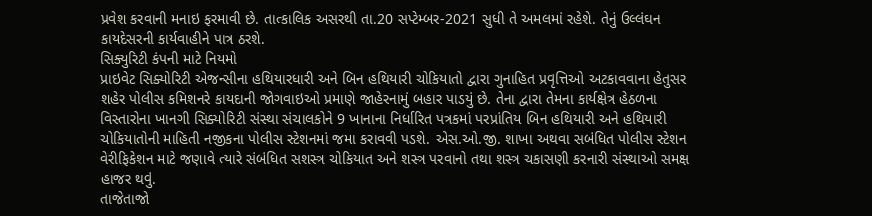પ્રવેશ કરવાની મનાઇ ફરમાવી છે. તાત્કાલિક અસરથી તા.20 સપ્ટેમ્બર-2021 સુધી તે અમલમાં રહેશે. તેનું ઉલ્લંઘન કાયદેસરની કાર્યવાહીને પાત્ર ઠરશે.
સિક્યુરિટી કંપની માટે નિયમો
પ્રાઇવેટ સિક્યોરિટી એજન્સીના હથિયારધારી અને બિન હથિયારી ચોકિયાતો દ્વારા ગુનાહિત પ્રવૃત્તિઓ અટકાવવાના હેતુસર શહેર પોલીસ કમિશનરે કાયદાની જોગવાઇઓ પ્રમાણે જાહેરનામું બહાર પાડયું છે. તેના દ્વારા તેમના કાર્યક્ષેત્ર હેઠળના વિસ્તારોના ખાનગી સિક્યોરિટી સંસ્થા સંચાલકોને 9 ખાનાના નિર્ધારિત પત્રકમાં પરપ્રાંતિય બિન હથિયારી અને હથિયારી ચોકિયાતોની માહિતી નજીકના પોલીસ સ્ટેશનમાં જમા કરાવવી પડશે. એસ.ઓ.જી. શાખા અથવા સબંધિત પોલીસ સ્ટેશન વેરીફિકેશન માટે જણાવે ત્યારે સંબંધિત સશસ્ત્ર ચોકિયાત અને શસ્ત્ર પરવાનો તથા શસ્ત્ર ચકાસણી કરનારી સંસ્થાઓ સમક્ષ હાજર થવું.
તાજેતાજો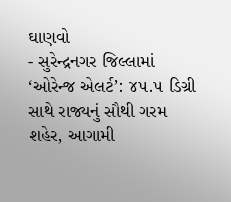ઘાણવો
- સુરેન્દ્રનગર જિલ્લામાં ‘ઓરેન્જ એલર્ટ’: ૪૫.૫ ડિગ્રી સાથે રાજ્યનું સૌથી ગરમ શહેર, આગામી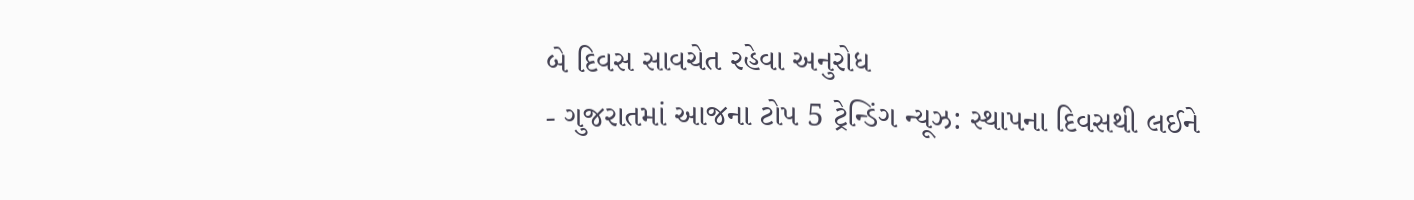બે દિવસ સાવચેત રહેવા અનુરોધ
- ગુજરાતમાં આજના ટોપ 5 ટ્રેન્ડિંગ ન્યૂઝ: સ્થાપના દિવસથી લઈને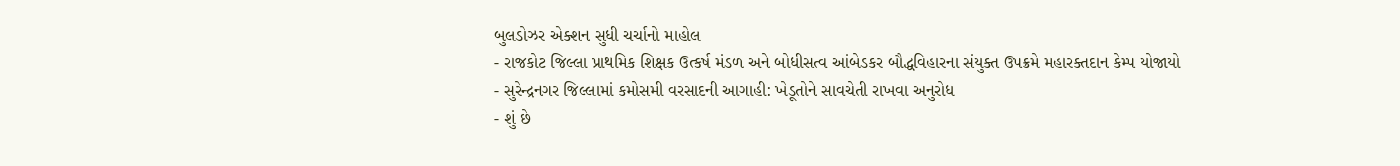બુલડોઝર એક્શન સુધી ચર્ચાનો માહોલ
- રાજકોટ જિલ્લા પ્રાથમિક શિક્ષક ઉત્કર્ષ મંડળ અને બોધીસત્વ આંબેડકર બૌદ્ધવિહારના સંયુક્ત ઉપક્રમે મહારક્તદાન કેમ્પ યોજાયો
- સુરેન્દ્રનગર જિલ્લામાં કમોસમી વરસાદની આગાહી: ખેડૂતોને સાવચેતી રાખવા અનુરોધ
- શું છે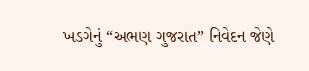ખડગેનું “અભણ ગુજરાત” નિવેદન જેણે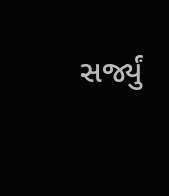સર્જ્યું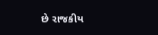છે રાજકીય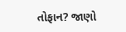તોફાન? જાણો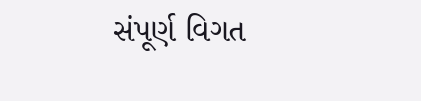સંપૂર્ણ વિગત